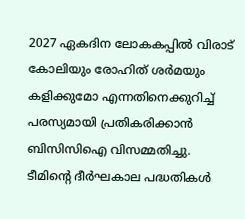2027 ഏകദിന ലോകകപ്പില്‍ വിരാട് കോലിയും രോഹിത് ശര്‍മയും കളിക്കുമോ എന്നതിനെക്കുറിച്ച് പരസ്യമായി പ്രതികരിക്കാന്‍ ബിസിസിഐ വിസമ്മതിച്ചു. ടീമിന്റെ ദീര്‍ഘകാല പദ്ധതികള്‍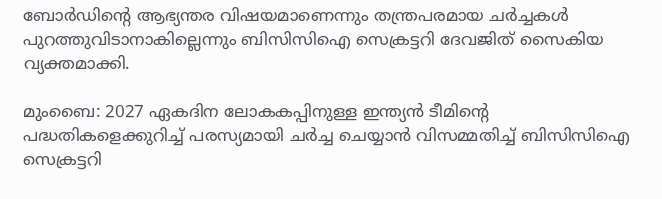ബോര്‍ഡിന്റെ ആഭ്യന്തര വിഷയമാണെന്നും തന്ത്രപരമായ ചര്‍ച്ചകള്‍ പുറത്തുവിടാനാകില്ലെന്നും ബിസിസിഐ സെക്രട്ടറി ദേവജിത് സൈകിയ വ്യക്തമാക്കി.

മുംബൈ: 2027 ഏകദിന ലോകകപ്പിനുള്ള ഇന്ത്യന്‍ ടീമിന്റെ പദ്ധതികളെക്കുറിച്ച് പരസ്യമായി ചര്‍ച്ച ചെയ്യാന്‍ വിസമ്മതിച്ച് ബിസിസിഐ സെക്രട്ടറി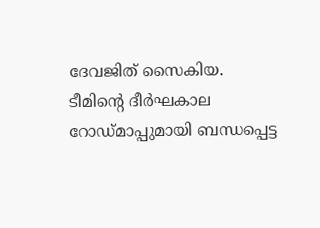ദേവജിത് സൈകിയ. ടീമിന്റെ ദീര്‍ഘകാല റോഡ്മാപ്പുമായി ബന്ധപ്പെട്ട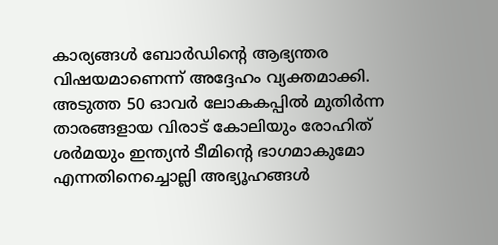കാര്യങ്ങള്‍ ബോര്‍ഡിന്റെ ആഭ്യന്തര വിഷയമാണെന്ന് അദ്ദേഹം വ്യക്തമാക്കി. അടുത്ത 50 ഓവര്‍ ലോകകപ്പില്‍ മുതിര്‍ന്ന താരങ്ങളായ വിരാട് കോലിയും രോഹിത് ശര്‍മയും ഇന്ത്യന്‍ ടീമിന്റെ ഭാഗമാകുമോ എന്നതിനെച്ചൊല്ലി അഭ്യൂഹങ്ങള്‍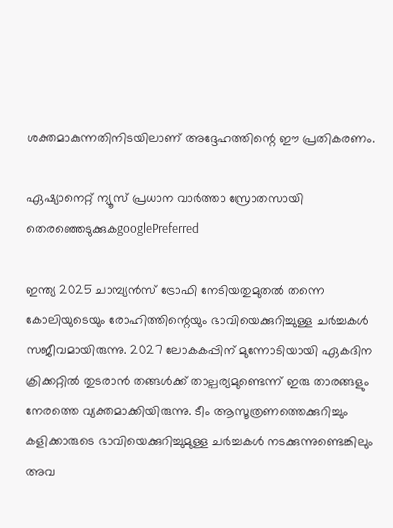ശക്തമാകുന്നതിനിടയിലാണ് അദ്ദേഹത്തിന്റെ ഈ പ്രതികരണം.

ഏഷ്യാനെറ്റ് ന്യൂസ് പ്രധാന വാർത്താ സ്രോതസായി തെരഞ്ഞെടുക്കുകgooglePreferred

ഇന്ത്യ 2025 ചാമ്പ്യന്‍സ് ട്രോഫി നേടിയതുമുതല്‍ തന്നെ കോലിയുടെയും രോഹിത്തിന്റെയും ഭാവിയെക്കുറിച്ചുള്ള ചര്‍ച്ചകള്‍ സജീവമായിരുന്നു. 2027 ലോകകപ്പിന് മുന്നോടിയായി ഏകദിന ക്രിക്കറ്റില്‍ തുടരാന്‍ തങ്ങള്‍ക്ക് താല്പര്യമുണ്ടെന്ന് ഇരു താരങ്ങളും നേരത്തെ വ്യക്തമാക്കിയിരുന്നു. ടീം ആസൂത്രണത്തെക്കുറിച്ചും കളിക്കാരുടെ ഭാവിയെക്കുറിച്ചുമുള്ള ചര്‍ച്ചകള്‍ നടക്കുന്നുണ്ടെങ്കിലും അവ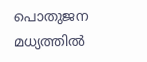പൊതുജന മധ്യത്തില്‍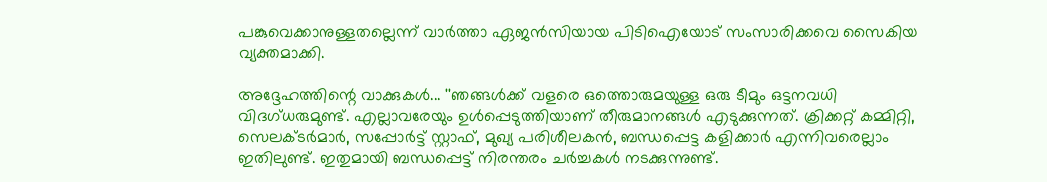പങ്കുവെക്കാനുള്ളതല്ലെന്ന് വാര്‍ത്താ ഏജന്‍സിയായ പിടിഐയോട് സംസാരിക്കവെ സൈകിയ വ്യക്തമാക്കി.

അദ്ദേഹത്തിന്റെ വാക്കുകള്‍... ''ഞങ്ങള്‍ക്ക് വളരെ ഒത്തൊരുമയുള്ള ഒരു ടീമും ഒട്ടനവധി വിദഗ്ധരുമുണ്ട്. എല്ലാവരേയും ഉള്‍പ്പെടുത്തിയാണ് തീരുമാനങ്ങള്‍ എടുക്കുന്നത്. ക്രിക്കറ്റ് കമ്മിറ്റി, സെലക്ടര്‍മാര്‍, സപ്പോര്‍ട്ട് സ്റ്റാഫ്, മുഖ്യ പരിശീലകന്‍, ബന്ധപ്പെട്ട കളിക്കാര്‍ എന്നിവരെല്ലാം ഇതിലുണ്ട്. ഇതുമായി ബന്ധപ്പെട്ട് നിരന്തരം ചര്‍ച്ചകള്‍ നടക്കുന്നുണ്ട്.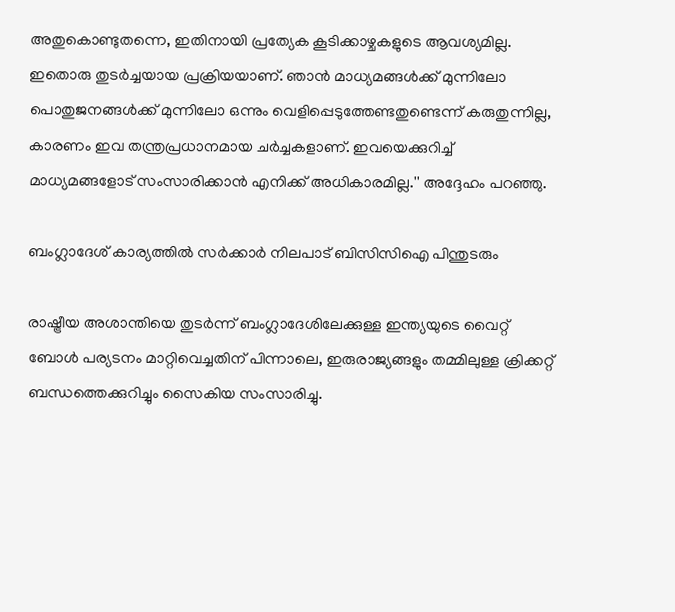അതുകൊണ്ടുതന്നെ, ഇതിനായി പ്രത്യേക കൂടിക്കാഴ്ചകളുടെ ആവശ്യമില്ല. ഇതൊരു തുടര്‍ച്ചയായ പ്രക്രിയയാണ്. ഞാന്‍ മാധ്യമങ്ങള്‍ക്ക് മുന്നിലോ പൊതുജനങ്ങള്‍ക്ക് മുന്നിലോ ഒന്നും വെളിപ്പെടുത്തേണ്ടതുണ്ടെന്ന് കരുതുന്നില്ല, കാരണം ഇവ തന്ത്രപ്രധാനമായ ചര്‍ച്ചകളാണ്. ഇവയെക്കുറിച്ച് മാധ്യമങ്ങളോട് സംസാരിക്കാന്‍ എനിക്ക് അധികാരമില്ല.'' അദ്ദേഹം പറഞ്ഞു.

ബംഗ്ലാദേശ് കാര്യത്തില്‍ സര്‍ക്കാര്‍ നിലപാട് ബിസിസിഐ പിന്തുടരും

രാഷ്ട്രീയ അശാന്തിയെ തുടര്‍ന്ന് ബംഗ്ലാദേശിലേക്കുള്ള ഇന്ത്യയുടെ വൈറ്റ് ബോള്‍ പര്യടനം മാറ്റിവെച്ചതിന് പിന്നാലെ, ഇരുരാജ്യങ്ങളും തമ്മിലുള്ള ക്രിക്കറ്റ് ബന്ധത്തെക്കുറിച്ചും സൈകിയ സംസാരിച്ചു.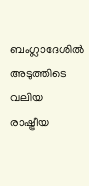ബംഗ്ലാദേശില്‍ അടുത്തിടെ വലിയ രാഷ്ട്രീയ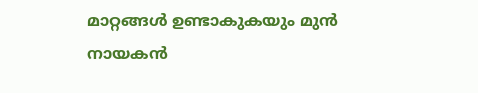മാറ്റങ്ങള്‍ ഉണ്ടാകുകയും മുന്‍ നായകന്‍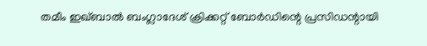തമീം ഇഖ്ബാല്‍ ബംഗ്ലാദേശ് ക്രിക്കറ്റ് ബോര്‍ഡിന്റെ പ്രസിഡന്റായി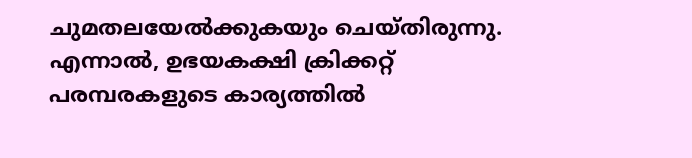ചുമതലയേല്‍ക്കുകയും ചെയ്തിരുന്നു. എന്നാല്‍, ഉഭയകക്ഷി ക്രിക്കറ്റ് പരമ്പരകളുടെ കാര്യത്തില്‍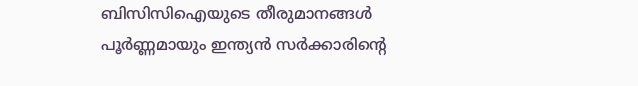ബിസിസിഐയുടെ തീരുമാനങ്ങള്‍ പൂര്‍ണ്ണമായും ഇന്ത്യന്‍ സര്‍ക്കാരിന്റെ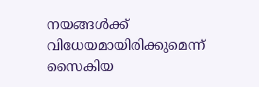നയങ്ങള്‍ക്ക് വിധേയമായിരിക്കുമെന്ന് സൈകിയ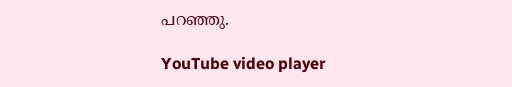പറഞ്ഞു.

YouTube video player